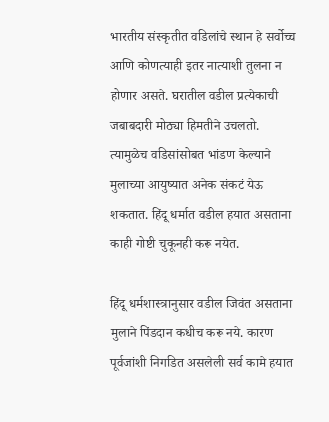भारतीय संस्कृतीत वडिलांचे स्थान हे सर्वोच्च आणि कोणत्याही इतर नात्याशी तुलना न होणार असते. घरातील वडील प्रत्येकाची जबाबदारी मोठ्या हिमतीने उचलतो. त्यामुळेच वडिसांसोबत भांडण केल्याने मुलाच्या आयुष्यात अनेक संकटं येऊ शकतात. हिंदू धर्मात वडील हयात असताना काही गोष्टी चुकूनही करू नयेत.

हिंदू धर्मशास्त्रानुसार वडील जिवंत असताना मुलाने पिंडदान कधीच करू नये. कारण पूर्वजांशी निगडित असलेली सर्व कामे हयात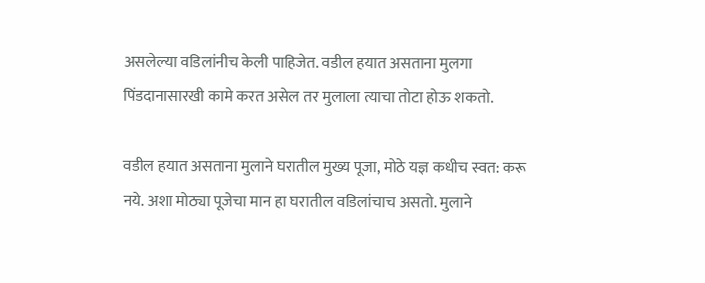असलेल्या वडिलांनीच केली पाहिजेत. वडील हयात असताना मुलगा पिंडदानासारखी कामे करत असेल तर मुलाला त्याचा तोटा होऊ शकतो.

वडील हयात असताना मुलाने घरातील मुख्य पूजा, मोठे यज्ञ कधीच स्वत: करू नये. अशा मोठ्या पूजेचा मान हा घरातील वडिलांचाच असतो. मुलाने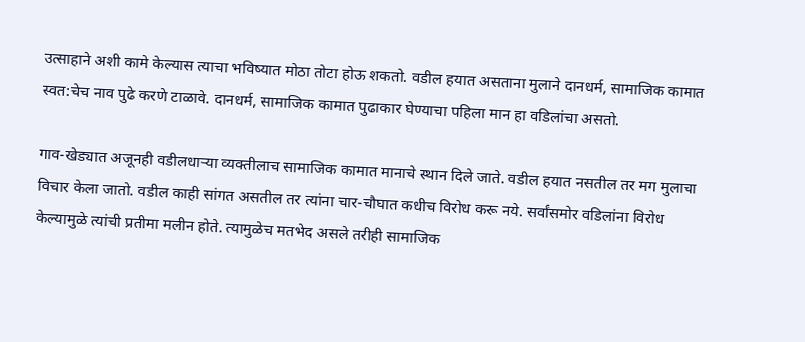उत्साहाने अशी कामे केल्यास त्याचा भविष्यात मोठा तोटा होऊ शकतो. वडील हयात असताना मुलाने दानधर्म, सामाजिक कामात स्वत:चेच नाव पुढे करणे टाळावे. दानधर्म, सामाजिक कामात पुढाकार घेण्याचा पहिला मान हा वडिलांचा असतो.

गाव-खेड्यात अजूनही वडीलधाऱ्या व्यक्तीलाच सामाजिक कामात मानाचे स्थान दिले जाते. वडील हयात नसतील तर मग मुलाचा विचार केला जातो. वडील काही सांगत असतील तर त्यांना चार-चौघात कधीच विरोध करू नये. सर्वांसमोर वडिलांना विरोध केल्यामुळे त्यांची प्रतीमा मलीन होते. त्यामुळेच मतभेद असले तरीही सामाजिक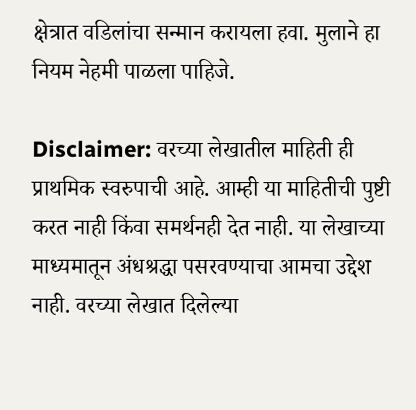क्षेत्रात वडिलांचा सन्मान करायला हवा. मुलाने हा नियम नेहमी पाळला पाहिजे.

Disclaimer: वरच्या लेखातील माहिती ही प्राथमिक स्वरुपाची आहे. आम्ही या माहितीची पुष्टी करत नाही किंवा समर्थनही देत नाही. या लेखाच्या माध्यमातून अंधश्रद्धा पसरवण्याचा आमचा उद्देश नाही. वरच्या लेखात दिलेल्या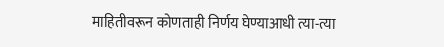माहितीवरून कोणताही निर्णय घेण्याआधी त्या-त्या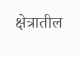क्षेत्रातील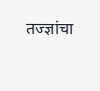तज्ज्ञांचा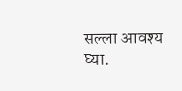सल्ला आवश्य घ्या.